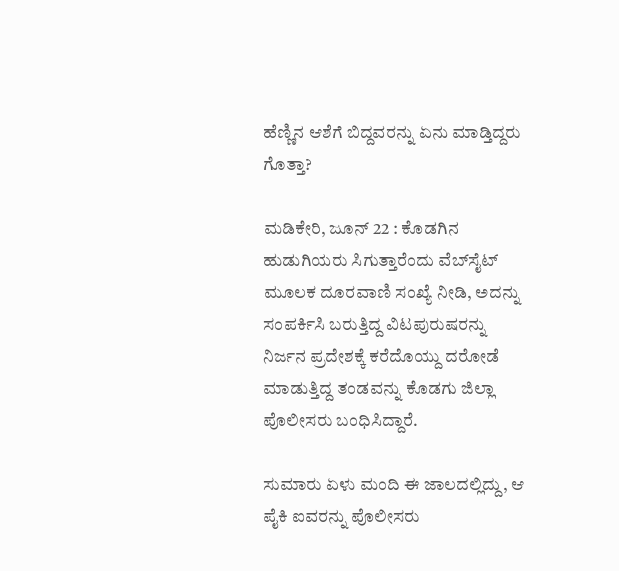ಹೆಣ್ಣಿನ ಆಶೆಗೆ ಬಿದ್ದವರನ್ನು ಏನು ಮಾಡ್ತಿದ್ದರು ಗೊತ್ತಾ?

ಮಡಿಕೇರಿ, ಜೂನ್ 22 : ಕೊಡಗಿನ ಹುಡುಗಿಯರು ಸಿಗುತ್ತಾರೆಂದು ವೆಬ್‌ಸೈಟ್ ಮೂಲಕ ದೂರವಾಣಿ ಸಂಖ್ಯೆ ನೀಡಿ, ಅದನ್ನು ಸಂಪರ್ಕಿಸಿ ಬರುತ್ತಿದ್ದ ವಿಟಪುರುಷರನ್ನು ನಿರ್ಜನ ಪ್ರದೇಶಕ್ಕೆ ಕರೆದೊಯ್ದು ದರೋಡೆ ಮಾಡುತ್ತಿದ್ದ ತಂಡವನ್ನು ಕೊಡಗು ಜಿಲ್ಲಾ ಪೊಲೀಸರು ಬಂಧಿಸಿದ್ದಾರೆ.

ಸುಮಾರು ಏಳು ಮಂದಿ ಈ ಜಾಲದಲ್ಲಿದ್ದು, ಆ ಪೈಕಿ ಐವರನ್ನು ಪೊಲೀಸರು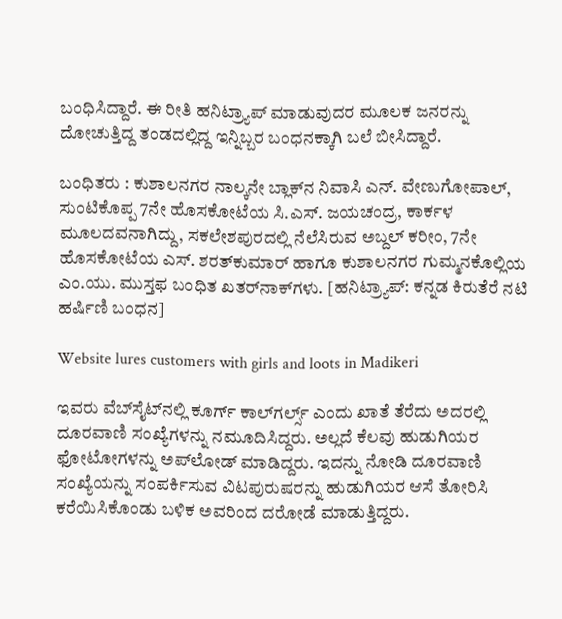ಬಂಧಿಸಿದ್ದಾರೆ. ಈ ರೀತಿ ಹನಿಟ್ರ್ಯಾಪ್ ಮಾಡುವುದರ ಮೂಲಕ ಜನರನ್ನು ದೋಚುತ್ತಿದ್ದ ತಂಡದಲ್ಲಿದ್ದ ಇನ್ನಿಬ್ಬರ ಬಂಧನಕ್ಕಾಗಿ ಬಲೆ ಬೀಸಿದ್ದಾರೆ.

ಬಂಧಿತರು : ಕುಶಾಲನಗರ ನಾಲ್ಕನೇ ಬ್ಲಾಕ್‌ನ ನಿವಾಸಿ ಎನ್. ವೇಣುಗೋಪಾಲ್, ಸುಂಟಿಕೊಪ್ಪ 7ನೇ ಹೊಸಕೋಟೆಯ ಸಿ.ಎಸ್. ಜಯಚಂದ್ರ, ಕಾರ್ಕಳ ಮೂಲದವನಾಗಿದ್ದು, ಸಕಲೇಶಪುರದಲ್ಲಿ ನೆಲೆಸಿರುವ ಅಬ್ದಲ್ ಕರೀಂ, 7ನೇ ಹೊಸಕೋಟೆಯ ಎಸ್. ಶರತ್‌ಕುಮಾರ್ ಹಾಗೂ ಕುಶಾಲನಗರ ಗುಮ್ಮನಕೊಲ್ಲಿಯ ಎಂ.ಯು. ಮುಸ್ತಫ ಬಂಧಿತ ಖತರ್‌ನಾಕ್‌ಗಳು. [ಹನಿಟ್ರ್ಯಾಪ್: ಕನ್ನಡ ಕಿರುತೆರೆ ನಟಿ ಹರ್ಷಿಣಿ ಬಂಧನ]

Website lures customers with girls and loots in Madikeri

ಇವರು ವೆಬ್‌ಸೈಟ್‌ನಲ್ಲಿ ಕೂರ್ಗ್ ಕಾಲ್‌ಗರ್ಲ್ಸ್ ಎಂದು ಖಾತೆ ತೆರೆದು ಅದರಲ್ಲಿ ದೂರವಾಣಿ ಸಂಖ್ಯೆಗಳನ್ನು ನಮೂದಿಸಿದ್ದರು. ಅಲ್ಲದೆ ಕೆಲವು ಹುಡುಗಿಯರ ಫೋಟೋಗಳನ್ನು ಅಪ್‌ಲೋಡ್ ಮಾಡಿದ್ದರು. ಇದನ್ನು ನೋಡಿ ದೂರವಾಣಿ ಸಂಖ್ಯೆಯನ್ನು ಸಂಪರ್ಕಿಸುವ ವಿಟಪುರುಷರನ್ನು ಹುಡುಗಿಯರ ಆಸೆ ತೋರಿಸಿ ಕರೆಯಿಸಿಕೊಂಡು ಬಳಿಕ ಅವರಿಂದ ದರೋಡೆ ಮಾಡುತ್ತಿದ್ದರು.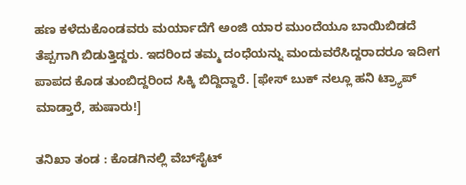ಹಣ ಕಳೆದುಕೊಂಡವರು ಮರ್ಯಾದೆಗೆ ಅಂಜಿ ಯಾರ ಮುಂದೆಯೂ ಬಾಯಿಬಿಡದೆ ತೆಪ್ಪಗಾಗಿ ಬಿಡುತ್ತಿದ್ದರು. ಇದರಿಂದ ತಮ್ಮ ದಂಧೆಯನ್ನು ಮಂದುವರೆಸಿದ್ದರಾದರೂ ಇದೀಗ ಪಾಪದ ಕೊಡ ತುಂಬಿದ್ದರಿಂದ ಸಿಕ್ಕಿ ಬಿದ್ದಿದ್ದಾರೆ. [ಫೇಸ್ ಬುಕ್ ನಲ್ಲೂ ಹನಿ ಟ್ರ್ಯಾಪ್ ಮಾಡ್ತಾರೆ, ಹುಷಾರು!]

ತನಿಖಾ ತಂಡ : ಕೊಡಗಿನಲ್ಲಿ ವೆಬ್‌ಸೈಟ್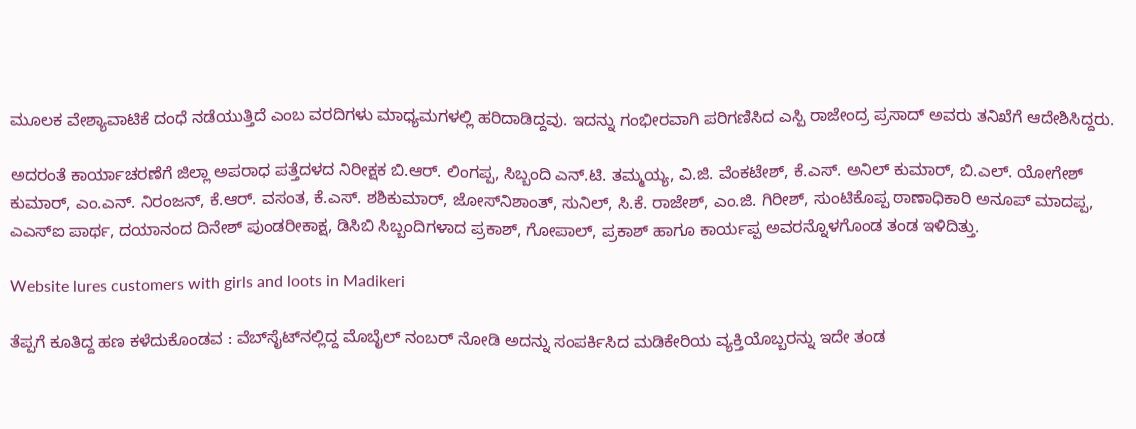ಮೂಲಕ ವೇಶ್ಯಾವಾಟಿಕೆ ದಂಧೆ ನಡೆಯುತ್ತಿದೆ ಎಂಬ ವರದಿಗಳು ಮಾಧ್ಯಮಗಳಲ್ಲಿ ಹರಿದಾಡಿದ್ದವು. ಇದನ್ನು ಗಂಭೀರವಾಗಿ ಪರಿಗಣಿಸಿದ ಎಸ್ಪಿ ರಾಜೇಂದ್ರ ಪ್ರಸಾದ್ ಅವರು ತನಿಖೆಗೆ ಆದೇಶಿಸಿದ್ದರು.

ಅದರಂತೆ ಕಾರ್ಯಾಚರಣೆಗೆ ಜಿಲ್ಲಾ ಅಪರಾಧ ಪತ್ತೆದಳದ ನಿರೀಕ್ಷಕ ಬಿ.ಆರ್. ಲಿಂಗಪ್ಪ, ಸಿಬ್ಬಂದಿ ಎನ್.ಟಿ. ತಮ್ಮಯ್ಯ, ವಿ.ಜಿ. ವೆಂಕಟೇಶ್, ಕೆ.ಎಸ್. ಅನಿಲ್ ಕುಮಾರ್, ಬಿ.ಎಲ್. ಯೋಗೇಶ್ ಕುಮಾರ್, ಎಂ.ಎನ್. ನಿರಂಜನ್, ಕೆ.ಆರ್. ವಸಂತ, ಕೆ.ಎಸ್. ಶಶಿಕುಮಾರ್, ಜೋಸ್‌ನಿಶಾಂತ್, ಸುನಿಲ್, ಸಿ.ಕೆ. ರಾಜೇಶ್, ಎಂ.ಜಿ. ಗಿರೀಶ್, ಸುಂಟಿಕೊಪ್ಪ ಠಾಣಾಧಿಕಾರಿ ಅನೂಪ್ ಮಾದಪ್ಪ, ಎಎಸ್‌ಐ ಪಾರ್ಥ, ದಯಾನಂದ ದಿನೇಶ್ ಪುಂಡರೀಕಾಕ್ಷ, ಡಿಸಿಬಿ ಸಿಬ್ಬಂದಿಗಳಾದ ಪ್ರಕಾಶ್, ಗೋಪಾಲ್, ಪ್ರಕಾಶ್ ಹಾಗೂ ಕಾರ್ಯಪ್ಪ ಅವರನ್ನೊಳಗೊಂಡ ತಂಡ ಇಳಿದಿತ್ತು.

Website lures customers with girls and loots in Madikeri

ತೆಪ್ಪಗೆ ಕೂತಿದ್ದ ಹಣ ಕಳೆದುಕೊಂಡವ : ವೆಬ್‌ಸೈಟ್‌ನಲ್ಲಿದ್ದ ಮೊಬೈಲ್ ನಂಬರ್ ನೋಡಿ ಅದನ್ನು ಸಂಪರ್ಕಿಸಿದ ಮಡಿಕೇರಿಯ ವ್ಯಕ್ತಿಯೊಬ್ಬರನ್ನು ಇದೇ ತಂಡ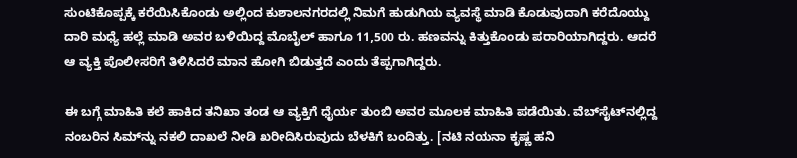ಸುಂಟಿಕೊಪ್ಪಕ್ಕೆ ಕರೆಯಿಸಿಕೊಂಡು ಅಲ್ಲಿಂದ ಕುಶಾಲನಗರದಲ್ಲಿ ನಿಮಗೆ ಹುಡುಗಿಯ ವ್ಯವಸ್ಥೆ ಮಾಡಿ ಕೊಡುವುದಾಗಿ ಕರೆದೊಯ್ದು ದಾರಿ ಮಧ್ಯೆ ಹಲ್ಲೆ ಮಾಡಿ ಅವರ ಬಳಿಯಿದ್ದ ಮೊಬೈಲ್ ಹಾಗೂ 11,500 ರು. ಹಣವನ್ನು ಕಿತ್ತುಕೊಂಡು ಪರಾರಿಯಾಗಿದ್ದರು. ಆದರೆ ಆ ವ್ಯಕ್ತಿ ಪೊಲೀಸರಿಗೆ ತಿಳಿಸಿದರೆ ಮಾನ ಹೋಗಿ ಬಿಡುತ್ತದೆ ಎಂದು ತೆಪ್ಪಗಾಗಿದ್ದರು.

ಈ ಬಗ್ಗೆ ಮಾಹಿತಿ ಕಲೆ ಹಾಕಿದ ತನಿಖಾ ತಂಡ ಆ ವ್ಯಕ್ತಿಗೆ ಧೈರ್ಯ ತುಂಬಿ ಅವರ ಮೂಲಕ ಮಾಹಿತಿ ಪಡೆಯಿತು. ವೆಬ್‌ಸೈಟ್‌ನಲ್ಲಿದ್ದ ನಂಬರಿನ ಸಿಮ್‌ನ್ನು ನಕಲಿ ದಾಖಲೆ ನೀಡಿ ಖರೀದಿಸಿರುವುದು ಬೆಳಕಿಗೆ ಬಂದಿತ್ತು. [ನಟಿ ನಯನಾ ಕೃಷ್ಣ ಹನಿ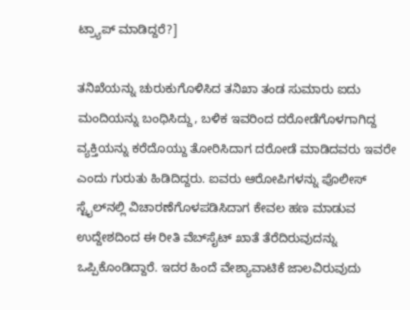ಟ್ರ್ಯಾಪ್ ಮಾಡಿದ್ದರೆ?]

ತನಿಖೆಯನ್ನು ಚುರುಕುಗೊಳಿಸಿದ ತನಿಖಾ ತಂಡ ಸುಮಾರು ಐದು ಮಂದಿಯನ್ನು ಬಂಧಿಸಿದ್ದು, ಬಳಿಕ ಇವರಿಂದ ದರೋಡೆಗೊಳಗಾಗಿದ್ದ ವ್ಯಕ್ತಿಯನ್ನು ಕರೆದೊಯ್ದು ತೋರಿಸಿದಾಗ ದರೋಡೆ ಮಾಡಿದವರು ಇವರೇ ಎಂದು ಗುರುತು ಹಿಡಿದಿದ್ದರು. ಐವರು ಆರೋಪಿಗಳನ್ನು ಪೊಲೀಸ್ ಸ್ಟೈಲ್‌ನಲ್ಲಿ ವಿಚಾರಣೆಗೊಳಪಡಿಸಿದಾಗ ಕೇವಲ ಹಣ ಮಾಡುವ ಉದ್ದೇಶದಿಂದ ಈ ರೀತಿ ವೆಬ್‌ಸೈಟ್ ಖಾತೆ ತೆರೆದಿರುವುದನ್ನು ಒಪ್ಪಿಕೊಂಡಿದ್ದಾರೆ. ಇದರ ಹಿಂದೆ ವೇಶ್ಯಾವಾಟಿಕೆ ಜಾಲವಿರುವುದು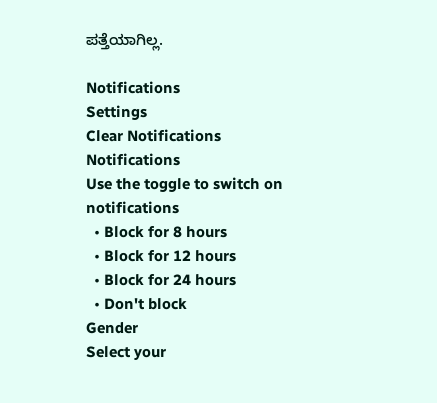ಪತ್ತೆಯಾಗಿಲ್ಲ.

Notifications
Settings
Clear Notifications
Notifications
Use the toggle to switch on notifications
  • Block for 8 hours
  • Block for 12 hours
  • Block for 24 hours
  • Don't block
Gender
Select your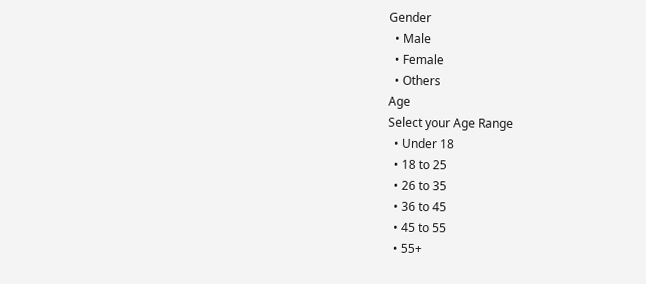Gender
  • Male
  • Female
  • Others
Age
Select your Age Range
  • Under 18
  • 18 to 25
  • 26 to 35
  • 36 to 45
  • 45 to 55
  • 55+